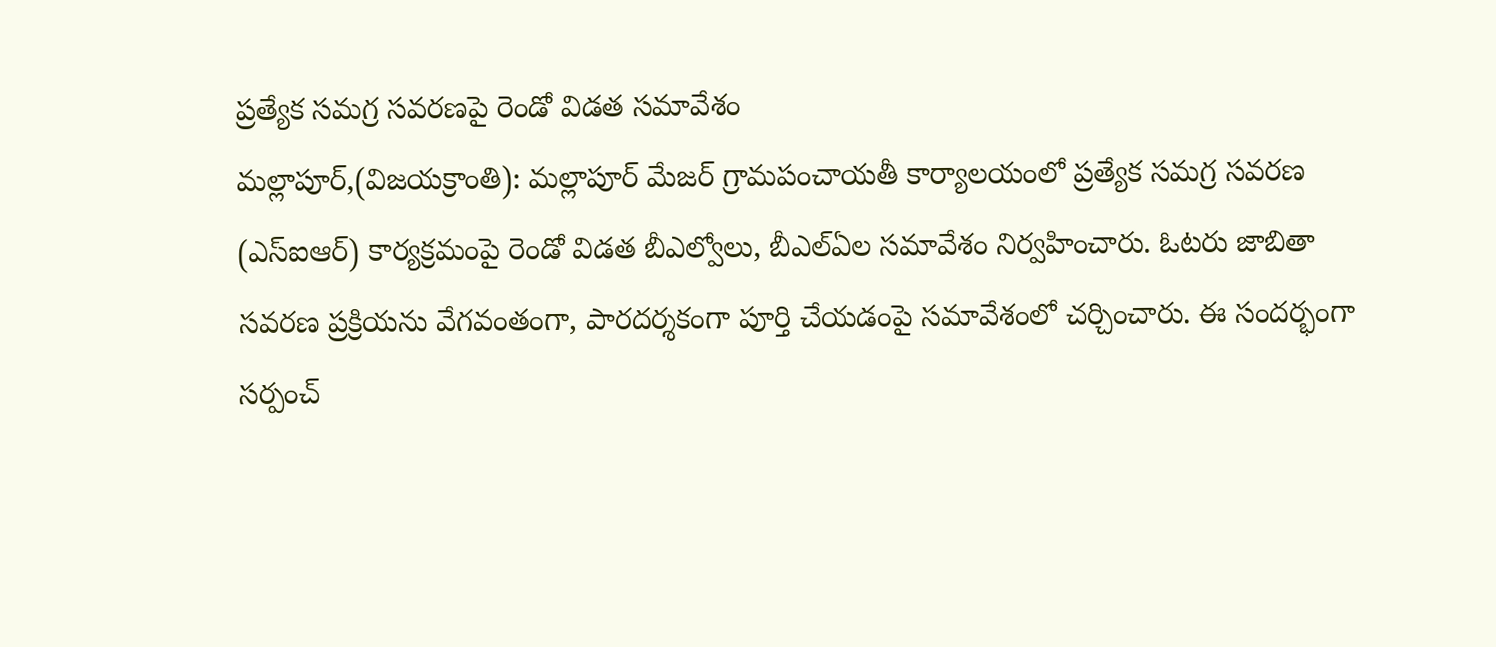ప్రత్యేక సమగ్ర సవరణపై రెండో విడత సమావేశం
మల్లాపూర్,(విజయక్రాంతి): మల్లాపూర్ మేజర్ గ్రామపంచాయతీ కార్యాలయంలో ప్రత్యేక సమగ్ర సవరణ (ఎస్ఐఆర్) కార్యక్రమంపై రెండో విడత బీఎల్వోలు, బీఎల్ఏల సమావేశం నిర్వహించారు. ఓటరు జాబితా సవరణ ప్రక్రియను వేగవంతంగా, పారదర్శకంగా పూర్తి చేయడంపై సమావేశంలో చర్చించారు. ఈ సందర్భంగా సర్పంచ్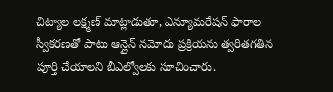చిట్యాల లక్ష్మణ్ మాట్లాడుతూ, ఎన్యూమరేషన్ ఫారాల స్వీకరణతో పాటు ఆన్లైన్ నమోదు ప్రక్రియను త్వరితగతిన పూర్తి చేయాలని బీఎల్వోలకు సూచించారు.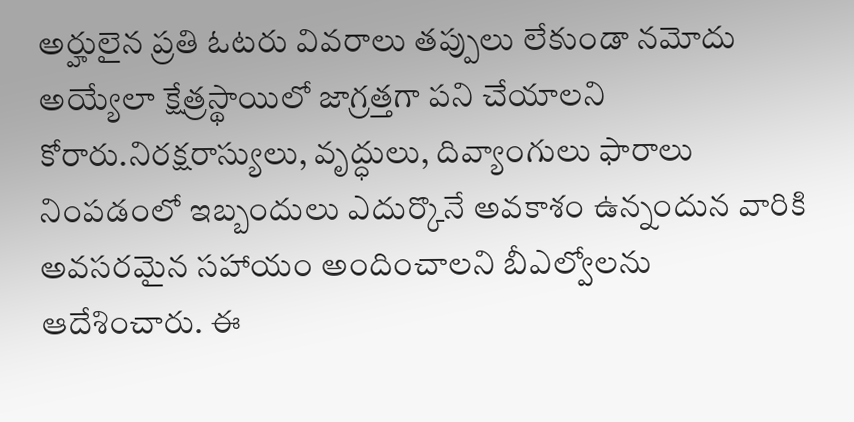అర్హులైన ప్రతి ఓటరు వివరాలు తప్పులు లేకుండా నమోదు అయ్యేలా క్షేత్రస్థాయిలో జాగ్రత్తగా పని చేయాలని కోరారు.నిరక్షరాస్యులు, వృద్ధులు, దివ్యాంగులు ఫారాలు నింపడంలో ఇబ్బందులు ఎదుర్కొనే అవకాశం ఉన్నందున వారికి అవసరమైన సహాయం అందించాలని బీఎల్వోలను ఆదేశించారు. ఈ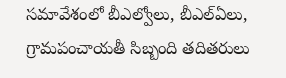సమావేశంలో బీఎల్వోలు, బీఎల్ఏలు, గ్రామపంచాయతీ సిబ్బంది తదితరులు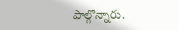పాల్గొన్నారు.